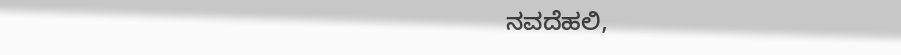ನವದೆಹಲಿ,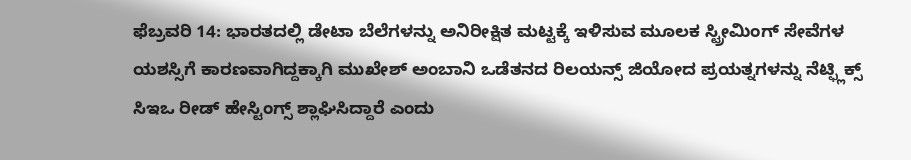ಫೆಬ್ರವರಿ 14: ಭಾರತದಲ್ಲಿ ಡೇಟಾ ಬೆಲೆಗಳನ್ನು ಅನಿರೀಕ್ಷಿತ ಮಟ್ಟಕ್ಕೆ ಇಳಿಸುವ ಮೂಲಕ ಸ್ಟ್ರೀಮಿಂಗ್ ಸೇವೆಗಳ ಯಶಸ್ಸಿಗೆ ಕಾರಣವಾಗಿದ್ದಕ್ಕಾಗಿ ಮುಖೇಶ್ ಅಂಬಾನಿ ಒಡೆತನದ ರಿಲಯನ್ಸ್ ಜಿಯೋದ ಪ್ರಯತ್ನಗಳನ್ನು ನೆಟ್ಫ್ಲಿಕ್ಸ್ ಸಿಇಒ ರೀಡ್ ಹೇಸ್ಟಿಂಗ್ಸ್ ಶ್ಲಾಘಿಸಿದ್ದಾರೆ ಎಂದು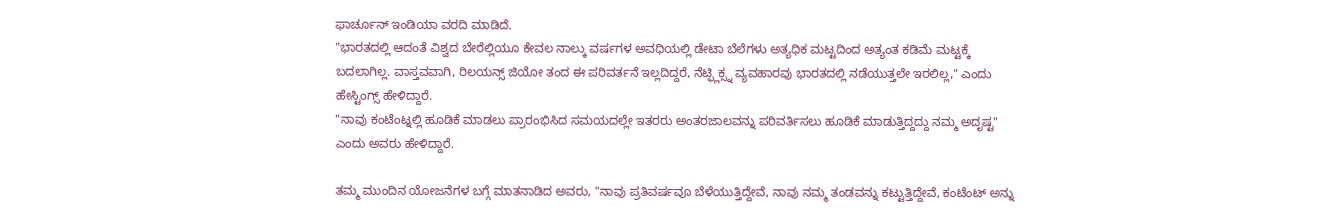ಫಾರ್ಚೂನ್ ಇಂಡಿಯಾ ವರದಿ ಮಾಡಿದೆ.
"ಭಾರತದಲ್ಲಿ ಆದಂತೆ ವಿಶ್ವದ ಬೇರೆಲ್ಲಿಯೂ ಕೇವಲ ನಾಲ್ಕು ವರ್ಷಗಳ ಅವಧಿಯಲ್ಲಿ ಡೇಟಾ ಬೆಲೆಗಳು ಅತ್ಯಧಿಕ ಮಟ್ಟದಿಂದ ಅತ್ಯಂತ ಕಡಿಮೆ ಮಟ್ಟಕ್ಕೆ ಬದಲಾಗಿಲ್ಲ. ವಾಸ್ತವವಾಗಿ, ರಿಲಯನ್ಸ್ ಜಿಯೋ ತಂದ ಈ ಪರಿವರ್ತನೆ ಇಲ್ಲದಿದ್ದರೆ, ನೆಟ್ಫ್ಲಿಕ್ಸ್ನ ವ್ಯವಹಾರವು ಭಾರತದಲ್ಲಿ ನಡೆಯುತ್ತಲೇ ಇರಲಿಲ್ಲ," ಎಂದು ಹೇಸ್ಟಿಂಗ್ಸ್ ಹೇಳಿದ್ದಾರೆ.
"ನಾವು ಕಂಟೆಂಟ್ನಲ್ಲಿ ಹೂಡಿಕೆ ಮಾಡಲು ಪ್ರಾರಂಭಿಸಿದ ಸಮಯದಲ್ಲೇ ಇತರರು ಅಂತರಜಾಲವನ್ನು ಪರಿವರ್ತಿಸಲು ಹೂಡಿಕೆ ಮಾಡುತ್ತಿದ್ದದ್ದು ನಮ್ಮ ಅದೃಷ್ಟ" ಎಂದು ಅವರು ಹೇಳಿದ್ದಾರೆ.

ತಮ್ಮ ಮುಂದಿನ ಯೋಜನೆಗಳ ಬಗ್ಗೆ ಮಾತನಾಡಿದ ಅವರು, "ನಾವು ಪ್ರತಿವರ್ಷವೂ ಬೆಳೆಯುತ್ತಿದ್ದೇವೆ, ನಾವು ನಮ್ಮ ತಂಡವನ್ನು ಕಟ್ಟುತ್ತಿದ್ದೇವೆ, ಕಂಟೆಂಟ್ ಅನ್ನು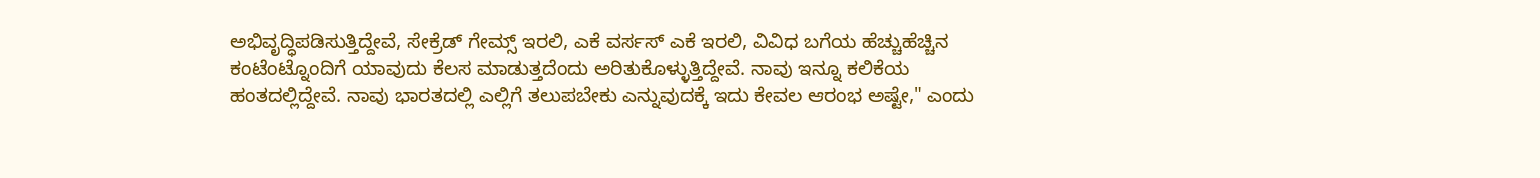ಅಭಿವೃದ್ಧಿಪಡಿಸುತ್ತಿದ್ದೇವೆ, ಸೇಕ್ರೆಡ್ ಗೇಮ್ಸ್ ಇರಲಿ, ಎಕೆ ವರ್ಸಸ್ ಎಕೆ ಇರಲಿ, ವಿವಿಧ ಬಗೆಯ ಹೆಚ್ಚುಹೆಚ್ಚಿನ ಕಂಟೆಂಟ್ನೊಂದಿಗೆ ಯಾವುದು ಕೆಲಸ ಮಾಡುತ್ತದೆಂದು ಅರಿತುಕೊಳ್ಳುತ್ತಿದ್ದೇವೆ. ನಾವು ಇನ್ನೂ ಕಲಿಕೆಯ ಹಂತದಲ್ಲಿದ್ದೇವೆ. ನಾವು ಭಾರತದಲ್ಲಿ ಎಲ್ಲಿಗೆ ತಲುಪಬೇಕು ಎನ್ನುವುದಕ್ಕೆ ಇದು ಕೇವಲ ಆರಂಭ ಅಷ್ಟೇ," ಎಂದು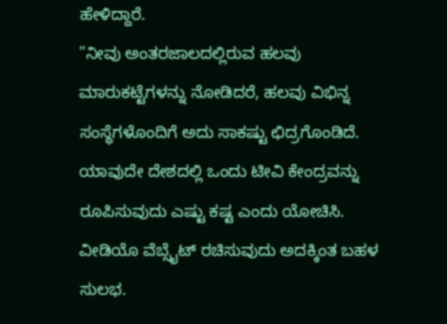ಹೇಳಿದ್ದಾರೆ.
"ನೀವು ಅಂತರಜಾಲದಲ್ಲಿರುವ ಹಲವು ಮಾರುಕಟ್ಟೆಗಳನ್ನು ನೋಡಿದರೆ, ಹಲವು ವಿಭಿನ್ನ ಸಂಸ್ಥೆಗಳೊಂದಿಗೆ ಅದು ಸಾಕಷ್ಟು ಛಿದ್ರಗೊಂಡಿದೆ. ಯಾವುದೇ ದೇಶದಲ್ಲಿ ಒಂದು ಟೀವಿ ಕೇಂದ್ರವನ್ನು ರೂಪಿಸುವುದು ಎಷ್ಟು ಕಷ್ಟ ಎಂದು ಯೋಚಿಸಿ. ವೀಡಿಯೊ ವೆಬ್ಸೈಟ್ ರಚಿಸುವುದು ಅದಕ್ಕಿಂತ ಬಹಳ ಸುಲಭ.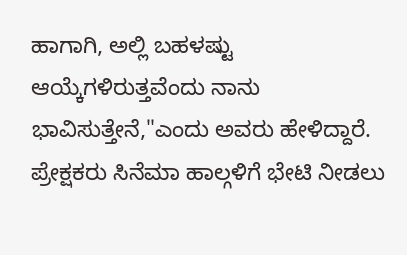ಹಾಗಾಗಿ, ಅಲ್ಲಿ ಬಹಳಷ್ಟು ಆಯ್ಕೆಗಳಿರುತ್ತವೆಂದು ನಾನು ಭಾವಿಸುತ್ತೇನೆ,"ಎಂದು ಅವರು ಹೇಳಿದ್ದಾರೆ.
ಪ್ರೇಕ್ಷಕರು ಸಿನೆಮಾ ಹಾಲ್ಗಳಿಗೆ ಭೇಟಿ ನೀಡಲು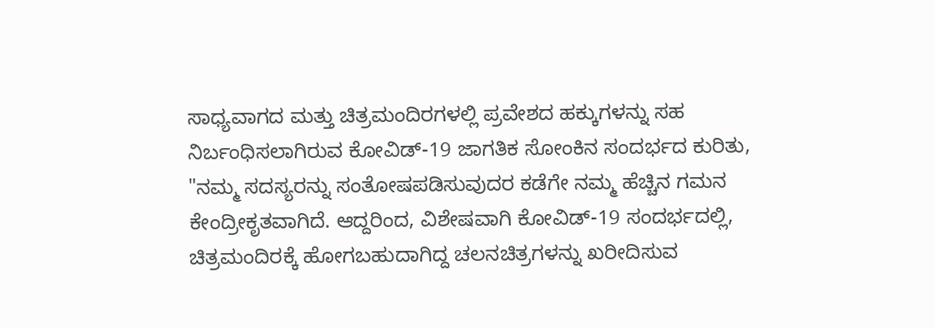ಸಾಧ್ಯವಾಗದ ಮತ್ತು ಚಿತ್ರಮಂದಿರಗಳಲ್ಲಿ ಪ್ರವೇಶದ ಹಕ್ಕುಗಳನ್ನು ಸಹ ನಿರ್ಬಂಧಿಸಲಾಗಿರುವ ಕೋವಿಡ್-19 ಜಾಗತಿಕ ಸೋಂಕಿನ ಸಂದರ್ಭದ ಕುರಿತು, "ನಮ್ಮ ಸದಸ್ಯರನ್ನು ಸಂತೋಷಪಡಿಸುವುದರ ಕಡೆಗೇ ನಮ್ಮ ಹೆಚ್ಚಿನ ಗಮನ ಕೇಂದ್ರೀಕೃತವಾಗಿದೆ. ಆದ್ದರಿಂದ, ವಿಶೇಷವಾಗಿ ಕೋವಿಡ್-19 ಸಂದರ್ಭದಲ್ಲಿ, ಚಿತ್ರಮಂದಿರಕ್ಕೆ ಹೋಗಬಹುದಾಗಿದ್ದ ಚಲನಚಿತ್ರಗಳನ್ನು ಖರೀದಿಸುವ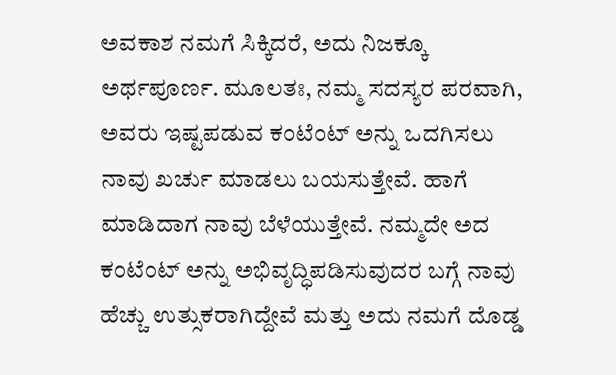ಅವಕಾಶ ನಮಗೆ ಸಿಕ್ಕಿದರೆ, ಅದು ನಿಜಕ್ಕೂ ಅರ್ಥಪೂರ್ಣ. ಮೂಲತಃ, ನಮ್ಮ ಸದಸ್ಯರ ಪರವಾಗಿ, ಅವರು ಇಷ್ಟಪಡುವ ಕಂಟೆಂಟ್ ಅನ್ನು ಒದಗಿಸಲು ನಾವು ಖರ್ಚು ಮಾಡಲು ಬಯಸುತ್ತೇವೆ. ಹಾಗೆ ಮಾಡಿದಾಗ ನಾವು ಬೆಳೆಯುತ್ತೇವೆ. ನಮ್ಮದೇ ಅದ ಕಂಟೆಂಟ್ ಅನ್ನು ಅಭಿವೃದ್ಧಿಪಡಿಸುವುದರ ಬಗ್ಗೆ ನಾವು ಹೆಚ್ಚು ಉತ್ಸುಕರಾಗಿದ್ದೇವೆ ಮತ್ತು ಅದು ನಮಗೆ ದೊಡ್ಡ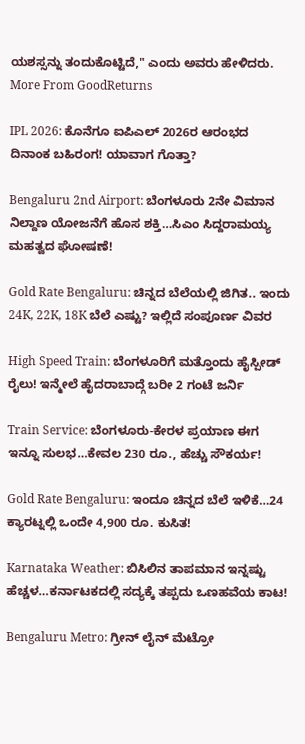ಯಶಸ್ಸನ್ನು ತಂದುಕೊಟ್ಟಿದೆ," ಎಂದು ಅವರು ಹೇಳಿದರು.
More From GoodReturns

IPL 2026: ಕೊನೆಗೂ ಐಪಿಎಲ್ 2026ರ ಆರಂಭದ ದಿನಾಂಕ ಬಹಿರಂಗ! ಯಾವಾಗ ಗೊತ್ತಾ?

Bengaluru 2nd Airport: ಬೆಂಗಳೂರು 2ನೇ ವಿಮಾನ ನಿಲ್ದಾಣ ಯೋಜನೆಗೆ ಹೊಸ ಶಕ್ತಿ…ಸಿಎಂ ಸಿದ್ದರಾಮಯ್ಯ ಮಹತ್ವದ ಘೋಷಣೆ!

Gold Rate Bengaluru: ಚಿನ್ನದ ಬೆಲೆಯಲ್ಲಿ ಜಿಗಿತ.. ಇಂದು 24K, 22K, 18K ಬೆಲೆ ಎಷ್ಟು? ಇಲ್ಲಿದೆ ಸಂಪೂರ್ಣ ವಿವರ

High Speed Train: ಬೆಂಗಳೂರಿಗೆ ಮತ್ತೊಂದು ಹೈಸ್ಪೀಡ್ ರೈಲು! ಇನ್ಮೇಲೆ ಹೈದರಾಬಾದ್ಗೆ ಬರೀ 2 ಗಂಟೆ ಜರ್ನಿ

Train Service: ಬೆಂಗಳೂರು-ಕೇರಳ ಪ್ರಯಾಣ ಈಗ ಇನ್ನೂ ಸುಲಭ…ಕೇವಲ 230 ರೂ., ಹೆಚ್ಚು ಸೌಕರ್ಯ!

Gold Rate Bengaluru: ಇಂದೂ ಚಿನ್ನದ ಬೆಲೆ ಇಳಿಕೆ…24 ಕ್ಯಾರಟ್ನಲ್ಲಿ ಒಂದೇ 4,900 ರೂ. ಕುಸಿತ!

Karnataka Weather: ಬಿಸಿಲಿನ ತಾಪಮಾನ ಇನ್ನಷ್ಟು ಹೆಚ್ಚಳ…ಕರ್ನಾಟಕದಲ್ಲಿ ಸದ್ಯಕ್ಕೆ ತಪ್ಪದು ಒಣಹವೆಯ ಕಾಟ!

Bengaluru Metro: ಗ್ರೀನ್ ಲೈನ್ ಮೆಟ್ರೋ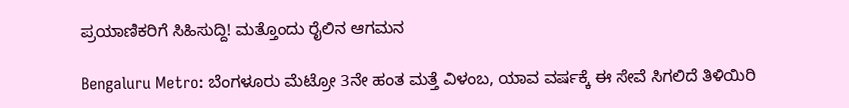ಪ್ರಯಾಣಿಕರಿಗೆ ಸಿಹಿಸುದ್ದಿ! ಮತ್ತೊಂದು ರೈಲಿನ ಆಗಮನ

Bengaluru Metro: ಬೆಂಗಳೂರು ಮೆಟ್ರೋ 3ನೇ ಹಂತ ಮತ್ತೆ ವಿಳಂಬ, ಯಾವ ವರ್ಷಕ್ಕೆ ಈ ಸೇವೆ ಸಿಗಲಿದೆ ತಿಳಿಯಿರಿ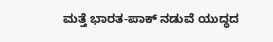ಮತ್ತೆ ಭಾರತ-ಪಾಕ್ ನಡುವೆ ಯುದ್ಧದ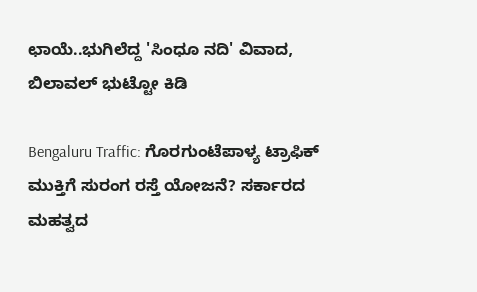ಛಾಯೆ..ಭುಗಿಲೆದ್ದ 'ಸಿಂಧೂ ನದಿ' ವಿವಾದ, ಬಿಲಾವಲ್ ಭುಟ್ಟೋ ಕಿಡಿ

Bengaluru Traffic: ಗೊರಗುಂಟೆಪಾಳ್ಯ ಟ್ರಾಫಿಕ್ ಮುಕ್ತಿಗೆ ಸುರಂಗ ರಸ್ತೆ ಯೋಜನೆ? ಸರ್ಕಾರದ ಮಹತ್ವದ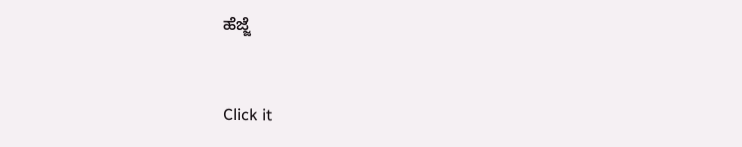ಹೆಜ್ಜೆ



Click it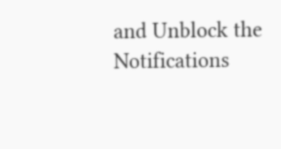and Unblock the Notifications